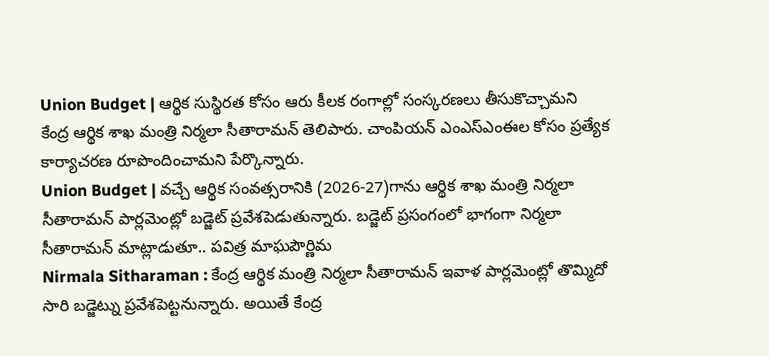Union Budget | ఆర్థిక సుస్థిరత కోసం ఆరు కీలక రంగాల్లో సంస్కరణలు తీసుకొచ్చామని కేంద్ర ఆర్థిక శాఖ మంత్రి నిర్మలా సీతారామన్ తెలిపారు. చాంపియన్ ఎంఎస్ఎంఈల కోసం ప్రత్యేక కార్యాచరణ రూపొందించామని పేర్కొన్నారు.
Union Budget | వచ్చే ఆర్థిక సంవత్సరానికి (2026-27)గాను ఆర్థిక శాఖ మంత్రి నిర్మలా సీతారామన్ పార్లమెంట్లో బడ్జెట్ ప్రవేశపెడుతున్నారు. బడ్జెట్ ప్రసంగంలో భాగంగా నిర్మలా సీతారామన్ మాట్లాడుతూ.. పవిత్ర మాఘపౌర్ణిమ
Nirmala Sitharaman : కేంద్ర ఆర్థిక మంత్రి నిర్మలా సీతారామన్ ఇవాళ పార్లమెంట్లో తొమ్మిదో సారి బడ్జెట్ను ప్రవేశపెట్టనున్నారు. అయితే కేంద్ర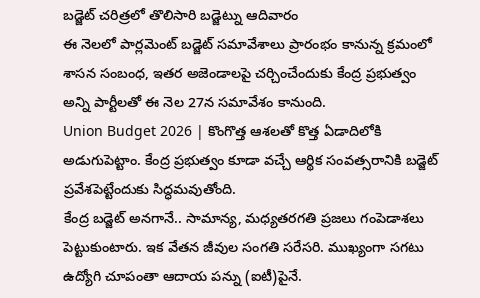బడ్జెట్ చరిత్రలో తొలిసారి బడ్జెట్ను ఆదివారం
ఈ నెలలో పార్లమెంట్ బడ్జెట్ సమావేశాలు ప్రారంభం కానున్న క్రమంలో శాసన సంబంధ, ఇతర అజెండాలపై చర్చించేందుకు కేంద్ర ప్రభుత్వం అన్ని పార్టీలతో ఈ నెల 27న సమావేశం కానుంది.
Union Budget 2026 | కొంగొత్త ఆశలతో కొత్త ఏడాదిలోకి అడుగుపెట్టాం. కేంద్ర ప్రభుత్వం కూడా వచ్చే ఆర్థిక సంవత్సరానికి బడ్జెట్ ప్రవేశపెట్టేందుకు సిద్ధమవుతోంది.
కేంద్ర బడ్జెట్ అనగానే.. సామాన్య, మధ్యతరగతి ప్రజలు గంపెడాశలు పెట్టుకుంటారు. ఇక వేతన జీవుల సంగతి సరేసరి. ముఖ్యంగా సగటు ఉద్యోగి చూపంతా ఆదాయ పన్ను (ఐటీ)పైనే.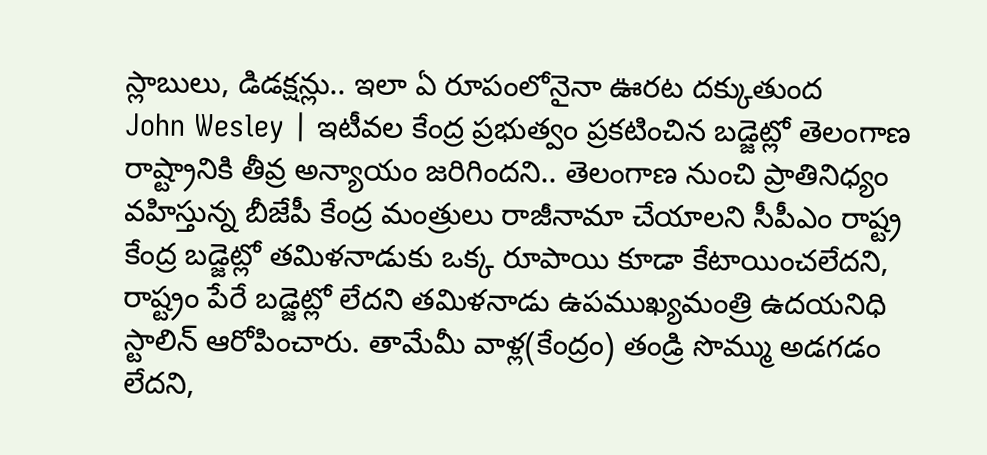స్లాబులు, డిడక్షన్లు.. ఇలా ఏ రూపంలోనైనా ఊరట దక్కుతుంద
John Wesley | ఇటీవల కేంద్ర ప్రభుత్వం ప్రకటించిన బడ్జెట్లో తెలంగాణ రాష్ట్రానికి తీవ్ర అన్యాయం జరిగిందని.. తెలంగాణ నుంచి ప్రాతినిధ్యం వహిస్తున్న బీజేపీ కేంద్ర మంత్రులు రాజీనామా చేయాలని సీపీఎం రాష్ట్ర
కేంద్ర బడ్జెట్లో తమిళనాడుకు ఒక్క రూపాయి కూడా కేటాయించలేదని, రాష్ట్రం పేరే బడ్జెట్లో లేదని తమిళనాడు ఉపముఖ్యమంత్రి ఉదయనిధి స్టాలిన్ ఆరోపించారు. తామేమీ వాళ్ల(కేంద్రం) తండ్రి సొమ్ము అడగడం లేదని,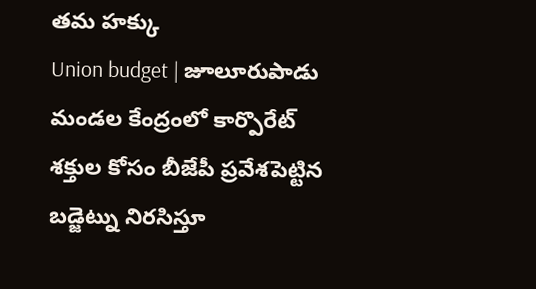తమ హక్కు
Union budget | జూలూరుపాడు మండల కేంద్రంలో కార్పొరేట్ శక్తుల కోసం బీజేపీ ప్రవేశపెట్టిన బడ్జెట్ను నిరసిస్తూ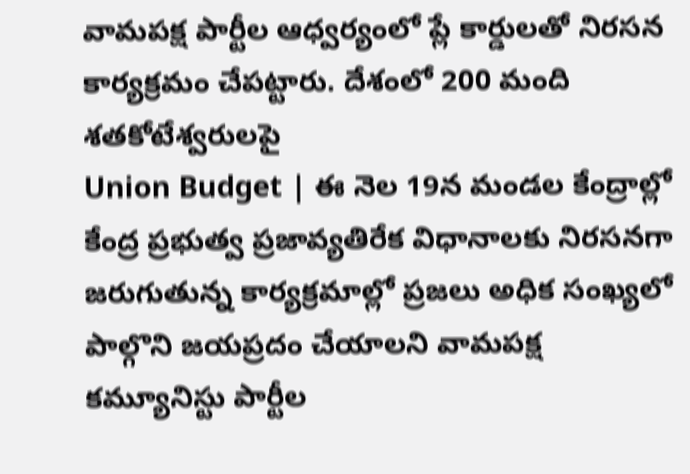వామపక్ష పార్టీల ఆధ్వర్యంలో ప్లే కార్డులతో నిరసన కార్యక్రమం చేపట్టారు. దేశంలో 200 మంది శతకోటేశ్వరులపై
Union Budget | ఈ నెల 19న మండల కేంద్రాల్లో కేంద్ర ప్రభుత్వ ప్రజావ్యతిరేక విధానాలకు నిరసనగా జరుగుతున్న కార్యక్రమాల్లో ప్రజలు అధిక సంఖ్యలో పాల్గొని జయప్రదం చేయాలని వామపక్ష కమ్యూనిస్టు పార్టీల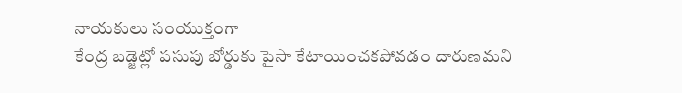నాయకులు సంయుక్తంగా
కేంద్ర బడ్జెట్లో పసుపు బోర్డుకు పైసా కేటాయించకపోవడం దారుణమని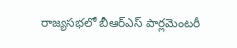రాజ్యసభలో బీఆర్ఎస్ పార్లమెంటరీ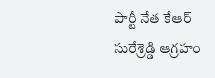పార్టీ నేత కేఆర్ సురేశ్రెడ్డి ఆగ్రహం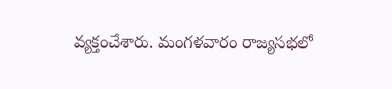వ్యక్తంచేశారు. మంగళవారం రాజ్యసభలో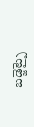బడ్జెట్పై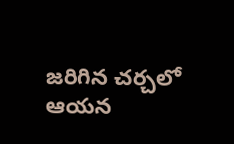జరిగిన చర్చలో ఆయన